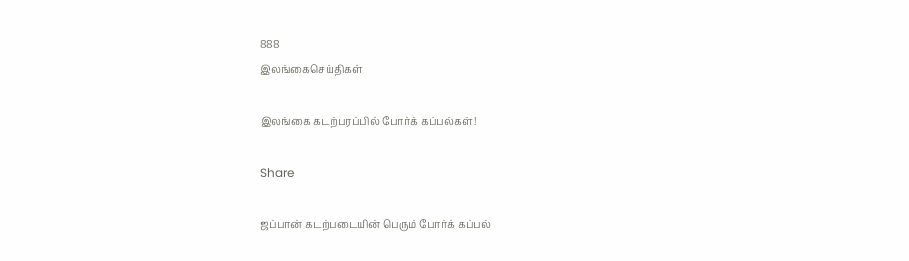888
இலங்கைசெய்திகள்

இலங்கை கடற்பரப்பில் போர்க் கப்பல்கள்!

Share

ஜப்பான் கடற்படையின் பெரும் போர்க் கப்பல்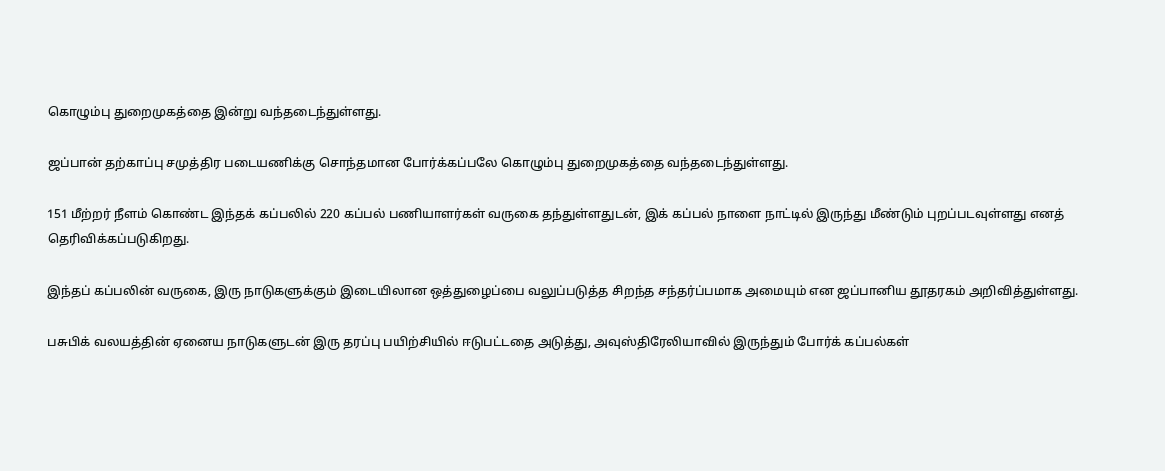கொழும்பு துறைமுகத்தை இன்று வந்தடைந்துள்ளது.

ஜப்பான் தற்காப்பு சமுத்திர படையணிக்கு சொந்தமான போர்க்கப்பலே கொழும்பு துறைமுகத்தை வந்தடைந்துள்ளது.

151 மீற்றர் நீளம் கொண்ட இந்தக் கப்பலில் 220 கப்பல் பணியாளர்கள் வருகை தந்துள்ளதுடன், இக் கப்பல் நாளை நாட்டில் இருந்து மீண்டும் புறப்படவுள்ளது எனத் தெரிவிக்கப்படுகிறது.

இந்தப் கப்பலின் வருகை, இரு நாடுகளுக்கும் இடையிலான ஒத்துழைப்பை வலுப்படுத்த சிறந்த சந்தர்ப்பமாக அமையும் என ஜப்பானிய தூதரகம் அறிவித்துள்ளது.

பசுபிக் வலயத்தின் ஏனைய நாடுகளுடன் இரு தரப்பு பயிற்சியில் ஈடுபட்டதை அடுத்து, அவுஸ்திரேலியாவில் இருந்தும் போர்க் கப்பல்கள்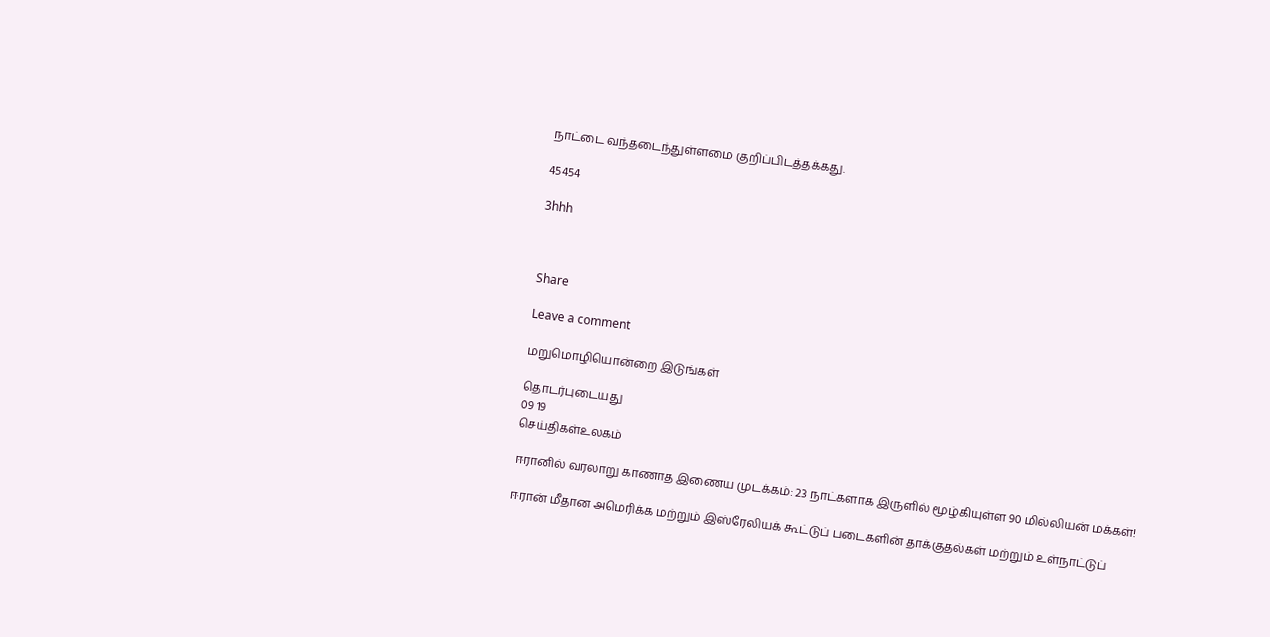நாட்டை வந்தடைந்துள்ளமை குறிப்பிடத்தக்கது.

45454

3hhh



Share

Leave a comment

மறுமொழியொன்றை இடுங்கள்

தொடர்புடையது
09 19
செய்திகள்உலகம்

ஈரானில் வரலாறு காணாத இணைய முடக்கம்: 23 நாட்களாக இருளில் மூழ்கியுள்ள 90 மில்லியன் மக்கள்!

ஈரான் மீதான அமெரிக்க மற்றும் இஸ்ரேலியக் கூட்டுப் படைகளின் தாக்குதல்கள் மற்றும் உள்நாட்டுப்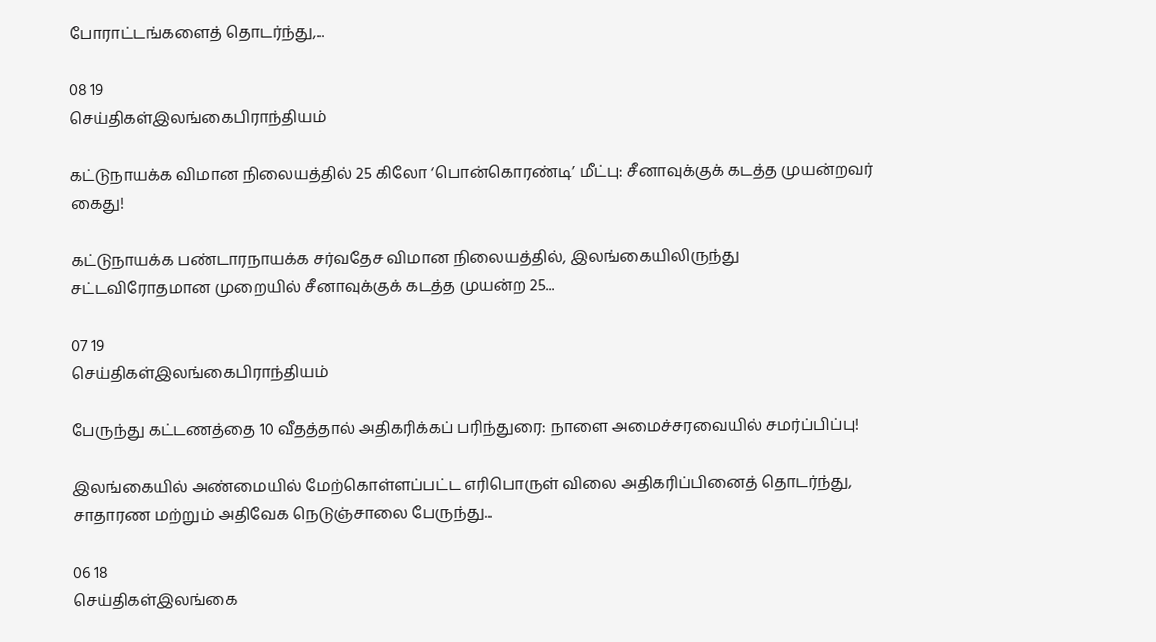போராட்டங்களைத் தொடர்ந்து,...

08 19
செய்திகள்இலங்கைபிராந்தியம்

கட்டுநாயக்க விமான நிலையத்தில் 25 கிலோ ‘பொன்கொரண்டி’ மீட்பு: சீனாவுக்குக் கடத்த முயன்றவர் கைது!

கட்டுநாயக்க பண்டாரநாயக்க சர்வதேச விமான நிலையத்தில், இலங்கையிலிருந்து சட்டவிரோதமான முறையில் சீனாவுக்குக் கடத்த முயன்ற 25...

07 19
செய்திகள்இலங்கைபிராந்தியம்

பேருந்து கட்டணத்தை 10 வீதத்தால் அதிகரிக்கப் பரிந்துரை: நாளை அமைச்சரவையில் சமர்ப்பிப்பு!

இலங்கையில் அண்மையில் மேற்கொள்ளப்பட்ட எரிபொருள் விலை அதிகரிப்பினைத் தொடர்ந்து, சாதாரண மற்றும் அதிவேக நெடுஞ்சாலை பேருந்து...

06 18
செய்திகள்இலங்கை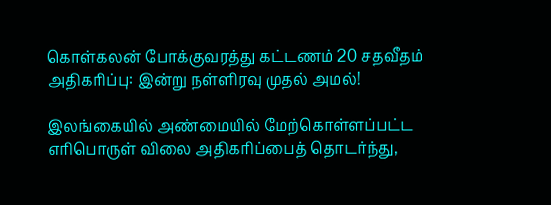கொள்கலன் போக்குவரத்து கட்டணம் 20 சதவீதம் அதிகரிப்பு: இன்று நள்ளிரவு முதல் அமல்!

இலங்கையில் அண்மையில் மேற்கொள்ளப்பட்ட எரிபொருள் விலை அதிகரிப்பைத் தொடர்ந்து,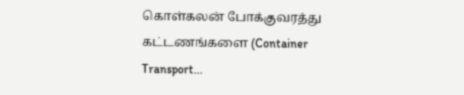கொள்கலன் போக்குவரத்து கட்டணங்களை (Container Transport...